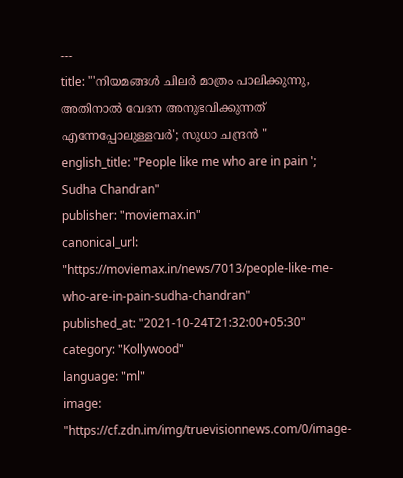---
title: "'നിയമങ്ങൾ ചിലർ മാത്രം പാലിക്കുന്നു, അതിനാൽ വേദന അനുഭവിക്കുന്നത് എന്നേപ്പോലുള്ളവർ'; സുധാ ചന്ദ്രൻ "
english_title: "People like me who are in pain '; Sudha Chandran"
publisher: "moviemax.in"
canonical_url: "https://moviemax.in/news/7013/people-like-me-who-are-in-pain-sudha-chandran"
published_at: "2021-10-24T21:32:00+05:30"
category: "Kollywood"
language: "ml"
image: "https://cf.zdn.im/img/truevisionnews.com/0/image-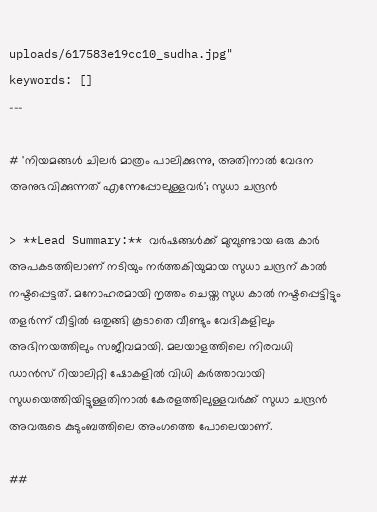uploads/617583e19cc10_sudha.jpg"
keywords: []
---

# 'നിയമങ്ങൾ ചിലർ മാത്രം പാലിക്കുന്നു, അതിനാൽ വേദന അനുഭവിക്കുന്നത് എന്നേപ്പോലുള്ളവർ'; സുധാ ചന്ദ്രൻ

> **Lead Summary:** വർഷങ്ങൾക്ക് മുമ്പുണ്ടായ ഒരു കാർ അപകടത്തിലാണ് നടിയും നർത്തകിയുമായ സുധാ ചന്ദ്രന് കാൽ നഷ്ടപ്പെട്ടത്. മനോഹരമായി നൃത്തം ചെയ്ത സുധ കാൽ നഷ്ടപ്പെട്ടിട്ടും തളർന്ന് വീട്ടിൽ ഒതുങ്ങി കൂടാതെ വീണ്ടും വേദികളിലും അഭിനയത്തിലും സജീവമായി. മലയാളത്തിലെ നിരവധി ഡാൻസ് റിയാലിറ്റി ഷോകളിൽ വിധി കർത്താവായി സുധയെത്തിയിട്ടുള്ളതിനാൽ കേരളത്തിലുള്ളവർക്ക് സുധാ ചന്ദ്രൻ അവരുടെ കുടുംബത്തിലെ അംഗത്തെ പോലെയാണ്.

##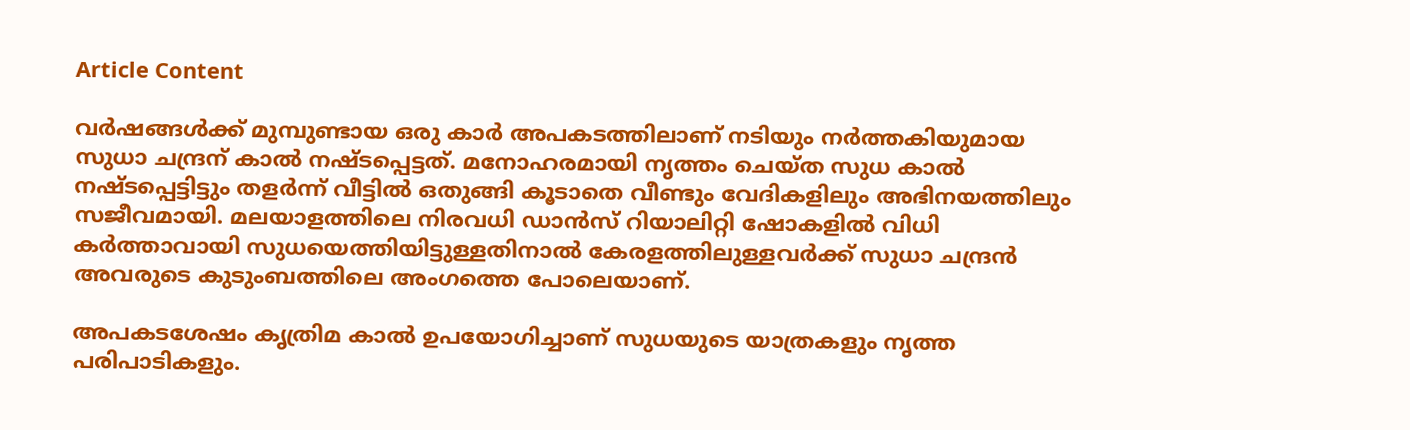Article Content

വർഷങ്ങൾക്ക് മുമ്പുണ്ടായ ഒരു കാർ അപകടത്തിലാണ് നടിയും നർത്തകിയുമായ സുധാ ചന്ദ്രന് കാൽ നഷ്ടപ്പെട്ടത്. മനോഹരമായി നൃത്തം ചെയ്ത സുധ കാൽ നഷ്ടപ്പെട്ടിട്ടും തളർന്ന് വീട്ടിൽ ഒതുങ്ങി കൂടാതെ വീണ്ടും വേദികളിലും അഭിനയത്തിലും സജീവമായി. മലയാളത്തിലെ നിരവധി ഡാൻസ് റിയാലിറ്റി ഷോകളിൽ വിധി കർത്താവായി സുധയെത്തിയിട്ടുള്ളതിനാൽ കേരളത്തിലുള്ളവർക്ക് സുധാ ചന്ദ്രൻ അവരുടെ കുടുംബത്തിലെ അംഗത്തെ പോലെയാണ്.

അപകടശേഷം കൃത്രിമ കാൽ ഉപയോഗിച്ചാണ് സുധയുടെ യാത്രകളും നൃത്ത പരിപാടികളും.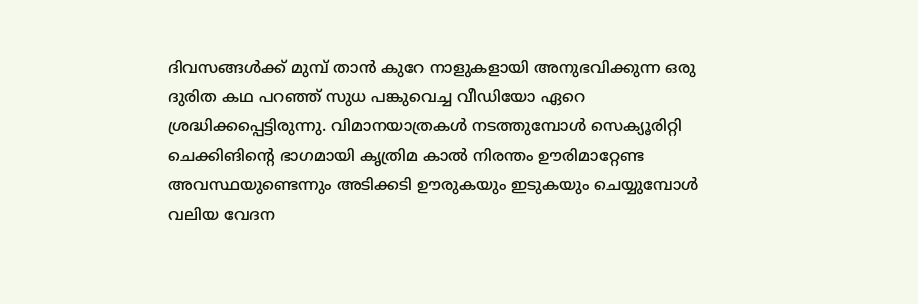ദിവസങ്ങൾക്ക് മുമ്പ് താൻ കുറേ നാളുകളായി അനുഭവിക്കുന്ന ഒരു ദുരിത കഥ പറഞ്ഞ് സുധ പങ്കുവെച്ച വീഡിയോ ഏറെ ശ്രദ്ധിക്കപ്പെട്ടിരുന്നു. വിമാനയാത്രകൾ നടത്തുമ്പോൾ സെക്യൂരിറ്റി ചെക്കിങിന്റെ ഭാഗമായി കൃത്രിമ കാൽ നിരന്തം ഊരിമാറ്റേണ്ട അവസ്ഥയുണ്ടെന്നും അടിക്കടി ഊരുകയും ഇടുകയും ചെയ്യുമ്പോൾ വലിയ വേദന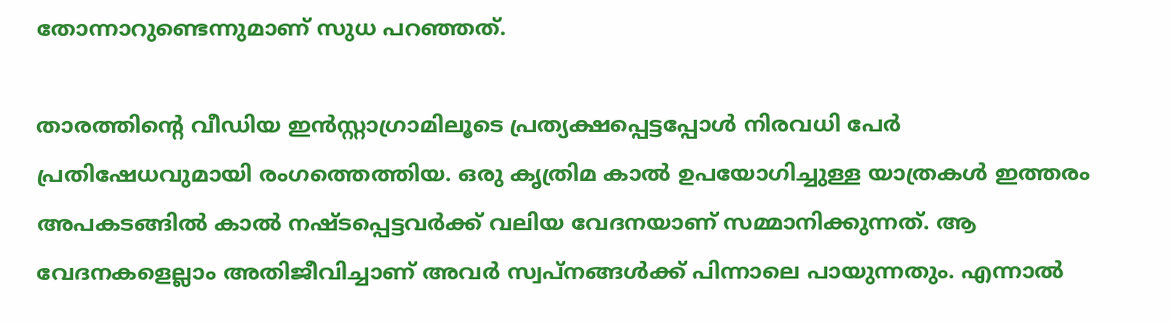തോന്നാറുണ്ടെന്നുമാണ് സുധ പറഞ്ഞത്.

താരത്തിന്റെ വീഡിയ ഇൻസ്റ്റാഗ്രാമിലൂടെ പ്രത്യക്ഷപ്പെട്ടപ്പോൾ നിരവധി പേർ പ്രതിഷേധവുമായി രംഗത്തെത്തിയ. ഒരു കൃത്രിമ കാൽ ഉപയോഗിച്ചുള്ള യാത്രകൾ ഇത്തരം അപകടങ്ങിൽ കാൽ നഷ്ടപ്പെട്ടവർക്ക് വലിയ വേദനയാണ് സമ്മാനിക്കുന്നത്. ആ വേദനകളെല്ലാം അതിജീവിച്ചാണ് അവർ സ്വപ്നങ്ങൾക്ക് പിന്നാലെ പായുന്നതും. എന്നാൽ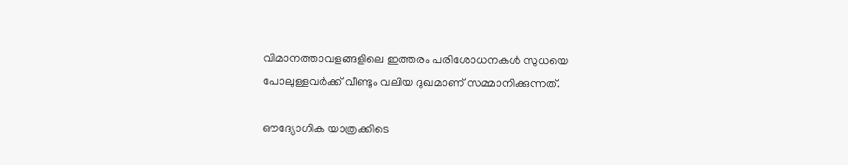വിമാനത്താവളങ്ങളിലെ ഇത്തരം പരിശോധനകൾ സുധയെ പോലുള്ളവർക്ക് വീണ്ടും വലിയ ദുഖമാണ് സമ്മാനിക്കുന്നത്.

ഔദ്യോഗിക യാത്രക്കിടെ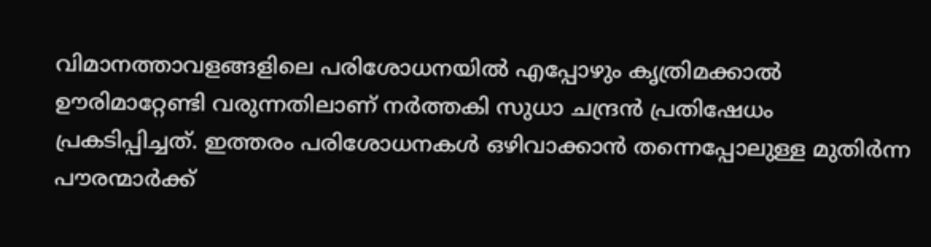വിമാനത്താവളങ്ങളിലെ പരിശോധനയിൽ എപ്പോഴും കൃത്രിമക്കാൽ ഊരിമാറ്റേണ്ടി വരുന്നതിലാണ് നർത്തകി സുധാ ചന്ദ്രൻ പ്രതിഷേധം പ്രകടിപ്പിച്ചത്. ഇത്തരം പരിശോധനകൾ ഒഴിവാക്കാൻ തന്നെപ്പോലുള്ള മുതിര്‍ന്ന പൗരന്മാർക്ക്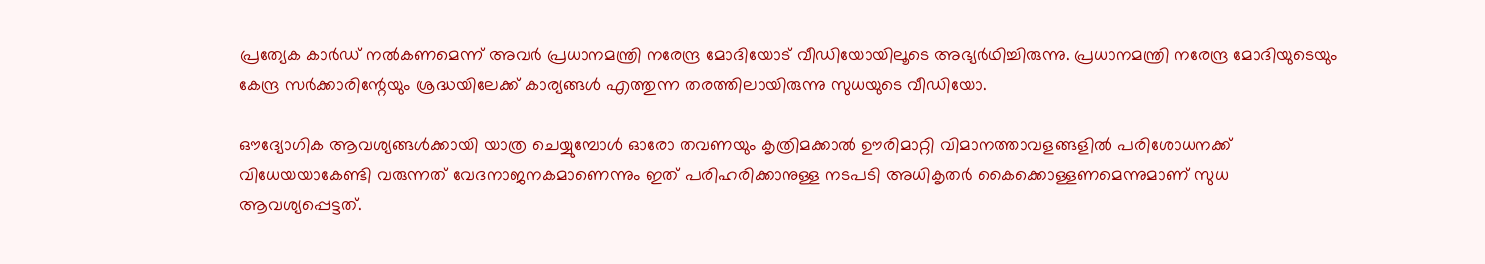പ്രത്യേക കാർഡ് നൽകണമെന്ന് അവർ പ്രധാനമന്ത്രി നരേന്ദ്ര മോദിയോട് വീഡിയോയിലൂടെ അഭ്യര്‍ഥിച്ചിരുന്നു. പ്രധാനമന്ത്രി നരേന്ദ്ര മോദിയുടെയും കേന്ദ്ര സര്‍ക്കാരിന്റേയും ശ്രദ്ധയിലേക്ക് കാര്യങ്ങൾ എത്തുന്ന തരത്തിലായിരുന്നു സുധയുടെ വീഡിയോ.

ഔദ്യോഗിക ആവശ്യങ്ങള്‍ക്കായി യാത്ര ചെയ്യുമ്പോൾ ഓരോ തവണയും കൃത്രിമക്കാൽ ഊരിമാറ്റി വിമാനത്താവളങ്ങളിൽ പരിശോധനക്ക് വിധേയയാകേണ്ടി വരുന്നത് വേദനാജനകമാണെന്നും ഇത് പരിഹരിക്കാനുള്ള നടപടി അധികൃതർ കൈക്കൊള്ളണമെന്നുമാണ് സുധ ആവശ്യപ്പെട്ടത്.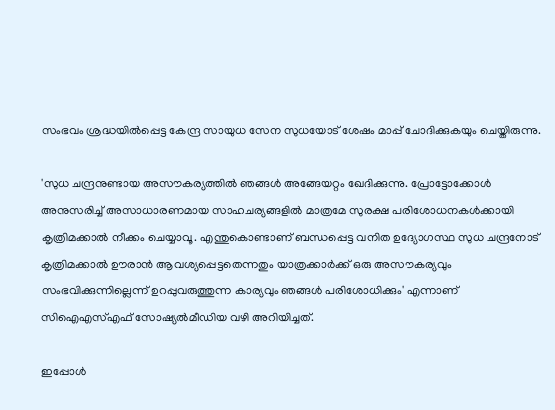സംഭവം ശ്രദ്ധയിൽപ്പെട്ട കേന്ദ്ര സായുധ സേന സുധയോട് ശേഷം മാപ്പ് ചോദിക്കുകയും ചെയ്തിരുന്നു.

'സുധ ചന്ദ്രനുണ്ടായ അസൗകര്യത്തിൽ ഞങ്ങൾ അങ്ങേയറ്റം ഖേദിക്കുന്നു. പ്രോട്ടോക്കോൾ അനുസരിച്ച് അസാധാരണമായ സാഹചര്യങ്ങളിൽ മാത്രമേ സുരക്ഷ പരിശോധനകൾക്കായി കൃത്രിമക്കാൽ നീക്കം ചെയ്യാവൂ. എന്തുകൊണ്ടാണ് ബന്ധപ്പെട്ട വനിത ഉദ്യോഗസ്ഥ സുധ ചന്ദ്രനോട് കൃത്രിമക്കാൽ ഊരാൻ ആവശ്യപ്പെട്ടതെന്നതും യാത്രക്കാർക്ക് ഒരു അസൗകര്യവും സംഭവിക്കുന്നില്ലെന്ന് ഉറപ്പുവരുത്തുന്ന കാര്യവും ഞങ്ങൾ പരിശോധിക്കും' എന്നാണ് സിഐഎസ്എഫ് സോഷ്യൽമീഡിയ വഴി അറിയിച്ചത്.

ഇപ്പോൾ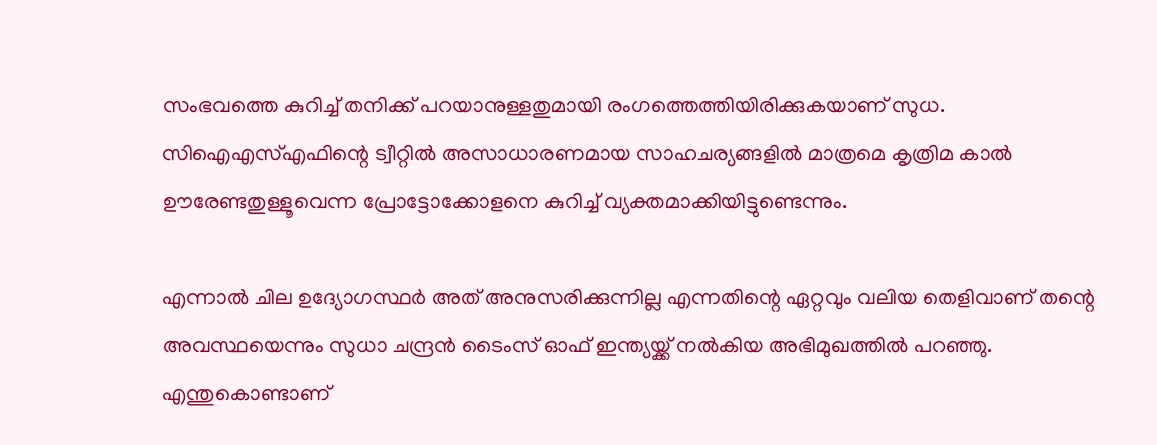സംഭവത്തെ കുറിച്ച് തനിക്ക് പറയാനുള്ളതുമായി രംഗത്തെത്തിയിരിക്കുകയാണ് സുധ. സിഐഎസ്എഫിന്റെ ട്വീറ്റിൽ അസാധാരണമായ സാഹചര്യങ്ങളിൽ മാത്രമെ കൃത്രിമ കാൽ ഊരേണ്ടതുള്ളൂവെന്ന പ്രോട്ടോക്കോളനെ കുറിച്ച് വ്യക്തമാക്കിയിട്ടുണ്ടെന്നും.

എന്നാൽ ചില ഉദ്യോഗസ്ഥർ അത് അനുസരിക്കുന്നില്ല എന്നതിന്റെ ഏറ്റവും വലിയ തെളിവാണ് തന്റെ അവസ്ഥയെന്നും സുധാ ചന്ദ്രൻ ടൈംസ് ഓഫ് ഇന്ത്യയ്ക്ക് നൽകിയ അഭിമുഖത്തിൽ പറഞ്ഞു. എന്തുകൊണ്ടാണ്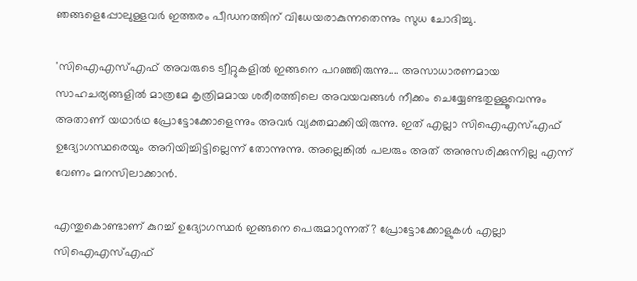ഞങ്ങളെപ്പോലുള്ളവർ ഇത്തരം പീഡനത്തിന് വിധേയരാകുന്നതെന്നും സുധ ചോദിച്ചു.

'സിഐഎസ്എഫ് അവരുടെ ട്വീറ്റുകളിൽ ഇങ്ങനെ പറഞ്ഞിരുന്നു.... അസാധാരണമായ സാഹചര്യങ്ങളിൽ മാത്രമേ കൃത്രിമമായ ശരീരത്തിലെ അവയവങ്ങൾ നീക്കം ചെയ്യേണ്ടതുള്ളൂവെന്നും അതാണ് യഥാർഥ പ്രോട്ടോക്കോളെന്നും അവർ വ്യക്തമാക്കിയിരുന്നു. ഇത് എല്ലാ സിഐഎസ്എഫ് ഉദ്യോഗസ്ഥരെയും അറിയിച്ചിട്ടില്ലെന്ന് തോന്നുന്നു. അല്ലെങ്കിൽ പലരും അത് അനുസരിക്കുന്നില്ല എന്ന് വേണം മനസിലാക്കാൻ.

എന്തുകൊണ്ടാണ് കുറച്ച് ഉദ്യോഗസ്ഥർ ഇങ്ങനെ പെരുമാറുന്നത്? പ്രോട്ടോക്കോളുകൾ എല്ലാ സിഐഎസ്എഫ്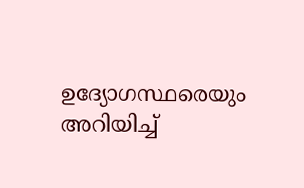ഉദ്യോഗസ്ഥരെയും അറിയിച്ച്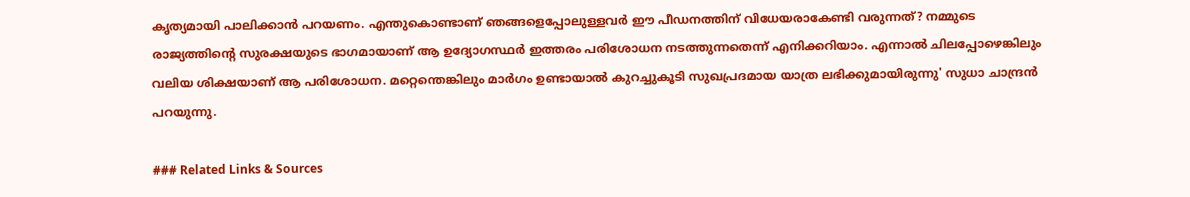കൃത്യമായി പാലിക്കാൻ പറയണം. എന്തുകൊണ്ടാണ് ഞങ്ങളെപ്പോലുള്ളവർ ഈ പീഡനത്തിന് വിധേയരാകേണ്ടി വരുന്നത്? നമ്മുടെ രാജ്യത്തിന്റെ സുരക്ഷയുടെ ഭാഗമായാണ് ആ ഉദ്യോഗസ്ഥർ ഇത്തരം പരിശോധന നടത്തുന്നതെന്ന് എനിക്കറിയാം. എന്നാൽ ചിലപ്പോഴെങ്കിലും വലിയ ശിക്ഷയാണ് ആ പരിശോധന. മറ്റെന്തെങ്കിലും മാർഗം ഉണ്ടായാൽ കുറച്ചുകൂടി സുഖപ്രദമായ യാത്ര ലഭിക്കുമായിരുന്നു' സുധാ ചാന്ദ്രൻ പറയുന്നു.

### Related Links & Sources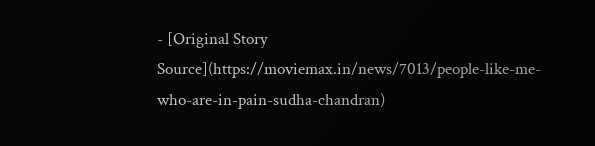- [Original Story Source](https://moviemax.in/news/7013/people-like-me-who-are-in-pain-sudha-chandran)